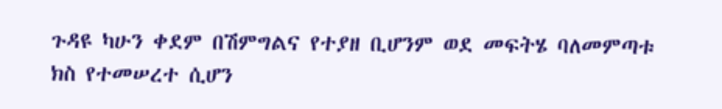ጉዳዩ ካሁን ቀደም በሽምግልና የተያዘ ቢሆንም ወደ መፍትሄ ባለመምጣቱ ክስ የተመሠረተ ሲሆን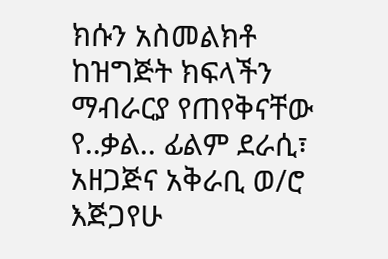ክሱን አስመልክቶ ከዝግጅት ክፍላችን ማብራርያ የጠየቅናቸው የ..ቃል.. ፊልም ደራሲ፣ አዘጋጅና አቅራቢ ወ/ሮ እጅጋየሁ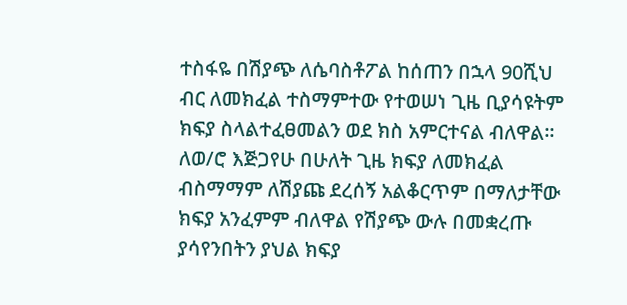ተስፋዬ በሽያጭ ለሴባስቶፖል ከሰጠን በኋላ 90ሺህ ብር ለመክፈል ተስማምተው የተወሠነ ጊዜ ቢያሳዩትም ክፍያ ስላልተፈፀመልን ወደ ክስ አምርተናል ብለዋል፡፡
ለወ/ሮ እጅጋየሁ በሁለት ጊዜ ክፍያ ለመክፈል ብስማማም ለሽያጩ ደረሰኝ አልቆርጥም በማለታቸው ክፍያ አንፈምም ብለዋል የሽያጭ ውሉ በመቋረጡ ያሳየንበትን ያህል ክፍያ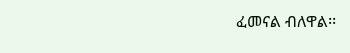ፈመናል ብለዋል፡፡